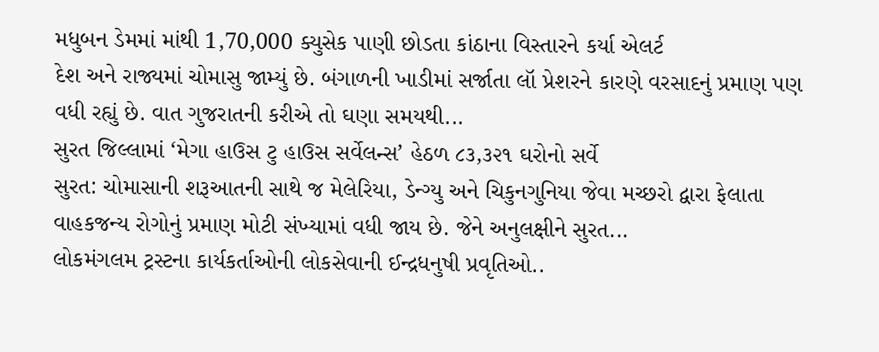મધુબન ડેમમાં માંથી 1,70,000 ક્યુસેક પાણી છોડતા કાંઠાના વિસ્તારને કર્યા એલર્ટ
દેશ અને રાજ્યમાં ચોમાસુ જામ્યું છે. બંગાળની ખાડીમાં સર્જાતા લૉ પ્રેશરને કારણે વરસાદનું પ્રમાણ પણ વધી રહ્યું છે. વાત ગુજરાતની કરીએ તો ઘણા સમયથી...
સુરત જિલ્લામાં ‘મેગા હાઉસ ટુ હાઉસ સર્વેલન્સ’ હેઠળ ૮૩,૩૨૧ ઘરોનો સર્વે
સુરત: ચોમાસાની શરૂઆતની સાથે જ મેલેરિયા, ડેન્ગ્યુ અને ચિકુનગુનિયા જેવા મચ્છરો દ્વારા ફેલાતા વાહકજન્ય રોગોનું પ્રમાણ મોટી સંખ્યામાં વધી જાય છે. જેને અનુલક્ષીને સુરત...
લોકમંગલમ ટ્રસ્ટના કાર્યકર્તાઓની લોકસેવાની ઈન્દ્રધનુષી પ્રવૃતિઓ..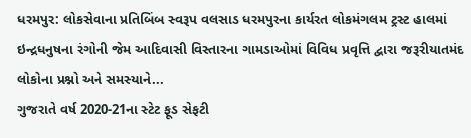ધરમપુર: લોકસેવાના પ્રતિબિંબ સ્વરૂપ વલસાડ ધરમપુરના કાર્યરત લોકમંગલમ ટ્રસ્ટ હાલમાં ઇન્દ્રધનુષના રંગોની જેમ આદિવાસી વિસ્તારના ગામડાઓમાં વિવિધ પ્રવૃત્તિ દ્વારા જરૂરીયાતમંદ લોકોના પ્રશ્નો અને સમસ્યાને...
ગુજરાતે વર્ષ 2020-21ના સ્ટેટ ફૂડ સેફટી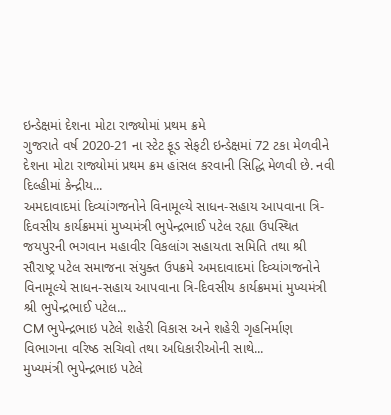ઇન્ડેક્ષમાં દેશના મોટા રાજ્યોમાં પ્રથમ ક્રમે
ગુજરાતે વર્ષ 2020-21 ના સ્ટેટ ફૂડ સેફટી ઇન્ડેક્ષમાં 72 ટકા મેળવીને દેશના મોટા રાજ્યોમાં પ્રથમ ક્રમ હાંસલ કરવાની સિદ્ધિ મેળવી છે. નવી દિલ્હીમાં કેન્દ્રીય...
અમદાવાદમાં દિવ્યાંગજનોને વિનામૂલ્યે સાધન-સહાય આપવાના ત્રિ-દિવસીય કાર્યક્રમમાં મુખ્યમંત્રી ભુપેન્દ્રભાઈ પટેલ રહ્યા ઉપસ્થિત
જયપુરની ભગવાન મહાવીર વિકલાંગ સહાયતા સમિતિ તથા શ્રી સૌરાષ્ટ્ર પટેલ સમાજના સંયુક્ત ઉપક્રમે અમદાવાદમાં દિવ્યાંગજનોને વિનામૂલ્યે સાધન-સહાય આપવાના ત્રિ-દિવસીય કાર્યક્રમમાં મુખ્યમંત્રી શ્રી ભુપેન્દ્રભાઈ પટેલ...
CM ભુપેન્દ્રભાઇ પટેલે શહેરી વિકાસ અને શહેરી ગૃહનિર્માણ વિભાગના વરિષ્ઠ સચિવો તથા અધિકારીઓની સાથે...
મુખ્યમંત્રી ભુપેન્દ્રભાઇ પટેલે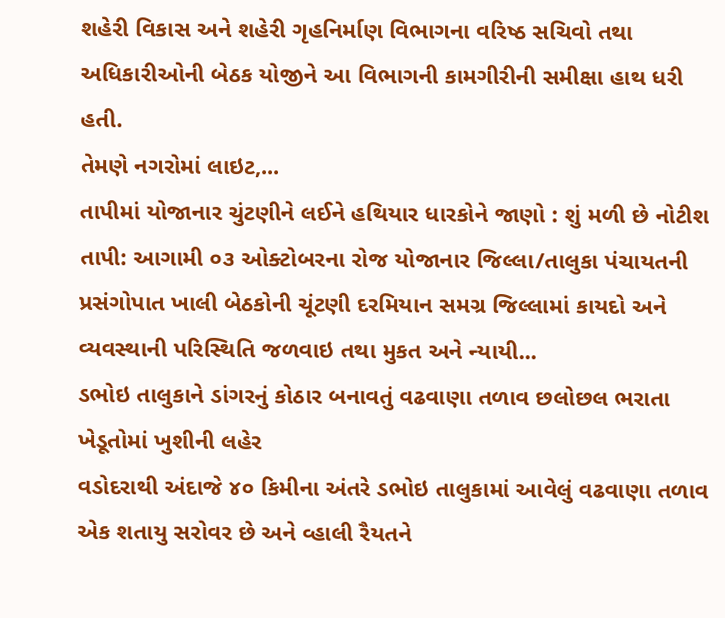શહેરી વિકાસ અને શહેરી ગૃહનિર્માણ વિભાગના વરિષ્ઠ સચિવો તથા અધિકારીઓની બેઠક યોજીને આ વિભાગની કામગીરીની સમીક્ષા હાથ ધરી હતી.
તેમણે નગરોમાં લાઇટ,...
તાપીમાં યોજાનાર ચુંટણીને લઈને હથિયાર ધારકોને જાણો : શું મળી છે નોટીશ
તાપી: આગામી ૦૩ ઓક્ટોબરના રોજ યોજાનાર જિલ્લા/તાલુકા પંચાયતની પ્રસંગોપાત ખાલી બેઠકોની ચૂંટણી દરમિયાન સમગ્ર જિલ્લામાં કાયદો અને વ્યવસ્થાની પરિસ્થિતિ જળવાઇ તથા મુકત અને ન્યાયી...
ડભોઇ તાલુકાને ડાંગરનું કોઠાર બનાવતું વઢવાણા તળાવ છલોછલ ભરાતા ખેડૂતોમાં ખુશીની લહેર
વડોદરાથી અંદાજે ૪૦ કિમીના અંતરે ડભોઇ તાલુકામાં આવેલું વઢવાણા તળાવ એક શતાયુ સરોવર છે અને વ્હાલી રૈયતને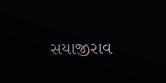સયાજીરાવ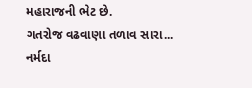મહારાજની ભેટ છે.
ગતરોજ વઢવાણા તળાવ સારા...
નર્મદા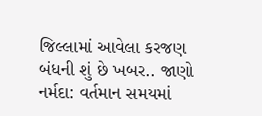જિલ્લામાં આવેલા કરજણ બંધની શું છે ખબર.. જાણો
નર્મદા: વર્તમાન સમયમાં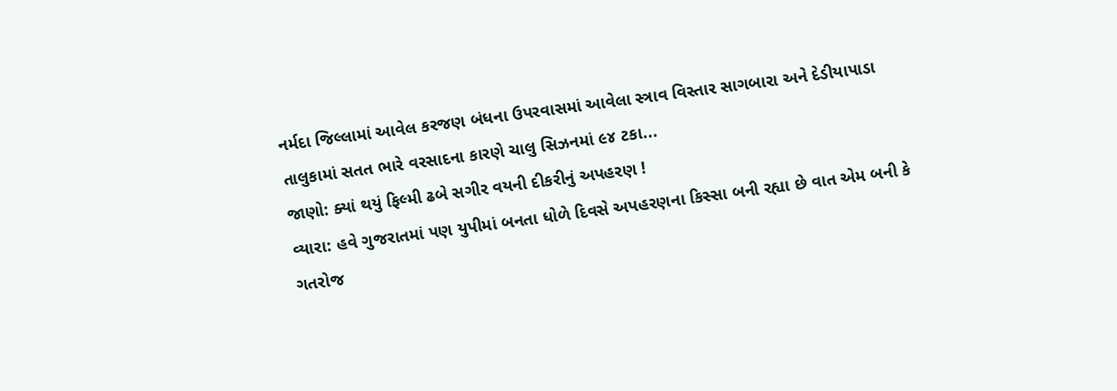નર્મદા જિલ્લામાં આવેલ કરજણ બંધના ઉપરવાસમાં આવેલા સ્ત્રાવ વિસ્તાર સાગબારા અને દેડીયાપાડા તાલુકામાં સતત ભારે વરસાદના કારણે ચાલુ સિઝનમાં ૯૪ ટકા...
જાણો: ક્યાં થયું ફિલ્મી ઢબે સગીર વયની દીકરીનું અપહરણ !
વ્યારા: હવે ગુજરાતમાં પણ યુપીમાં બનતા ધોળે દિવસે અપહરણના કિસ્સા બની રહ્યા છે વાત એમ બની કે ગતરોજ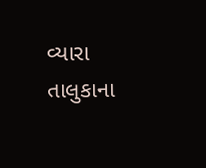વ્યારા તાલુકાના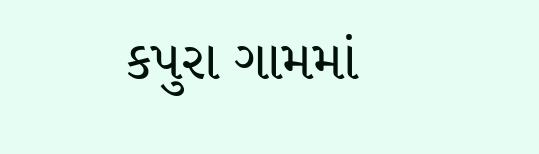કપુરા ગામમાં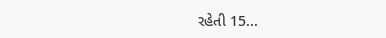રહેતી 15...